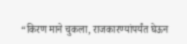“किरण माने चुकला, राजकारण्यांपर्यंत घेऊन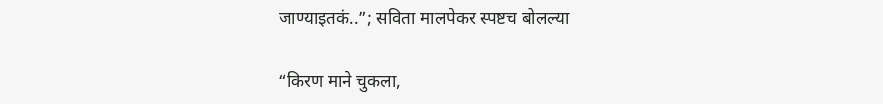जाण्याइतकं..”; सविता मालपेकर स्पष्टच बोलल्या

“किरण माने चुकला,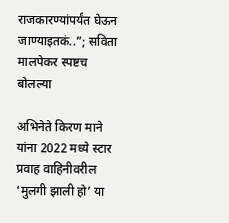राजकारण्यांपर्यंत घेऊन जाण्याइतकं..”; सविता मालपेकर स्पष्टच बोलल्या

अभिनेते किरण माने यांना 2022 मध्ये स्टार प्रवाह वाहिनीवरील ‘मुलगी झाली हो’ या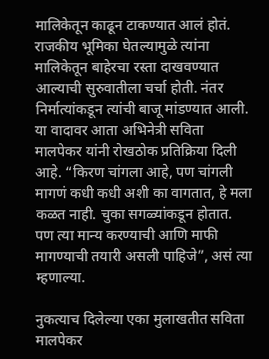मालिकेतून काढून टाकण्यात आलं होतं. राजकीय भूमिका घेतल्यामुळे त्यांना मालिकेतून बाहेरचा रस्ता दाखवण्यात आल्याची सुरुवातीला चर्चा होती. नंतर निर्मात्यांकडून त्यांची बाजू मांडण्यात आली. या वादावर आता अभिनेत्री सविता मालपेकर यांनी रोखठोक प्रतिक्रिया दिली आहे. “किरण चांगला आहे, पण चांगली मागणं कधी कधी अशी का वागतात, हे मला कळत नाही. चुका सगळ्यांकडून होतात. पण त्या मान्य करण्याची आणि माफी मागण्याची तयारी असली पाहिजे”, असं त्या म्हणाल्या.

नुकत्याच दिलेल्या एका मुलाखतीत सविता मालपेकर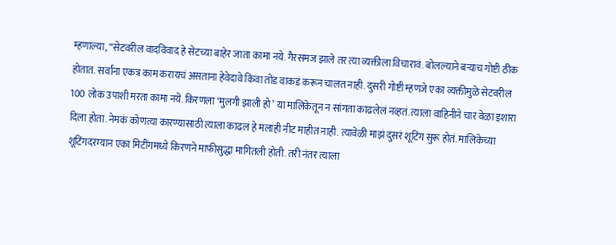म्हणाल्या, “सेटवरील वादविवाद हे सेटच्या बाहेर जाता कामा नये. गैरसमज झाले तर त्या व्यक्तीला विचारावं. बोलल्याने बऱ्याच गोष्टी ठीक होतात. सर्वांना एकत्र काम करायचं असताना हेवेदावे किंवा तोंड वाकडं करून चालत नाही. दुसरी गोष्टी म्हणजे एका व्यक्तीमुळे सेटवरील 100 लोक उपाशी मरता कामा नये. किरणला ‘मुलगी झाली हो’ या मालिकेतून न सांगता काढलेलं नव्हतं. त्याला वाहिनीने चार वेळा इशारा दिला होता. नेमकं कोणत्या कारण्यासाठी त्याला काढलं हे मलाही नीट माहीत नाही. त्यावेळी माझं दुसरं शूटिंग सुरू होतं. मालिकेच्या शूटिंगदरम्यान एका मिटींगमध्ये किरणने माफीसुद्धा मागितली होती. तरी नंतर त्याला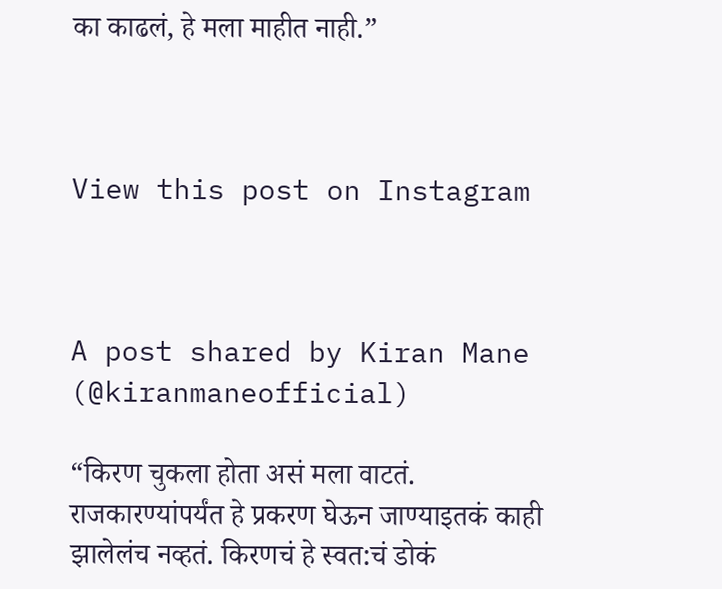का काढलं, हे मला माहीत नाही.”



View this post on Instagram



A post shared by Kiran Mane (@kiranmaneofficial)

“किरण चुकला होता असं मला वाटतं. राजकारण्यांपर्यंत हे प्रकरण घेऊन जाण्याइतकं काही झालेलंच नव्हतं. किरणचं हे स्वत:चं डोकं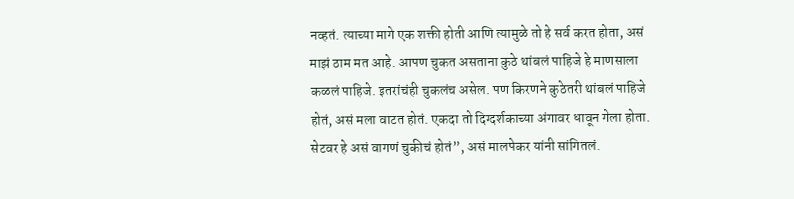नव्हतं. त्याच्या मागे एक शक्ती होती आणि त्यामुळे तो हे सर्व करत होता, असं माझं ठाम मत आहे. आपण चुकत असताना कुठे थांबलं पाहिजे हे माणसाला कळलं पाहिजे. इतरांचंही चुकलंच असेल. पण किरणने कुठेतरी थांबलं पाहिजे होतं, असं मला वाटत होतं. एकदा तो दिग्दर्शकाच्या अंगावर धावून गेला होता. सेटवर हे असं वागणं चुकीचं होतं”, असं मालपेकर यांनी सांगितलं.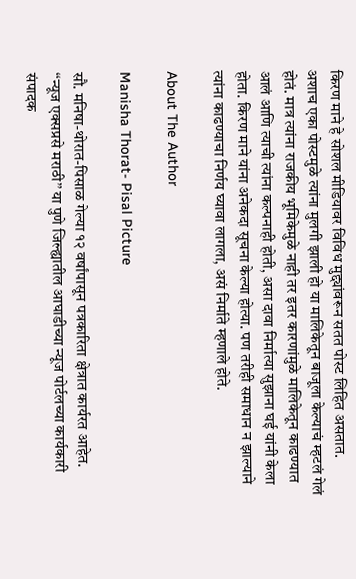किरण माने हे सोशल मीडियावर विविध मुद्द्यांवरून सतत पोस्ट लिहित असतात. अशाच एका पोस्टमुळे त्यांना मुलगी झाली हो या मालिकेतून बाजूला केल्याचं म्हटलं गेलं होतं. मात्र त्यांना राजकीय भूमिकेमुळे नाही तर इतर कारणांमुळे मालिकेतून काढण्यात आलं आणि त्याची त्यांना कल्पनाही होती, असा दावा निर्मात्या सुझाना घई यांनी केला होता. किरण माने यांना अनेकदा सूचना केल्या होत्या. पण तरीही समाधान न झाल्याने त्यांना काढण्याचा निर्णय घ्यावा लागला, असं निर्माते म्हणाले होते.

About The Author

Manisha Thorat- Pisal Picture

सौ. मनिषा-थोरात-पिसाळ गेल्या १२ वर्षांपासून पत्रकारिता क्षेत्रात कार्यरत आहेत. ‘‘न्यूज एक्सप्रसे मराठी’’ या पुणे जिल्ह्यातील आघाडीच्या न्यूज पोर्टलच्या कार्यकारी संपादक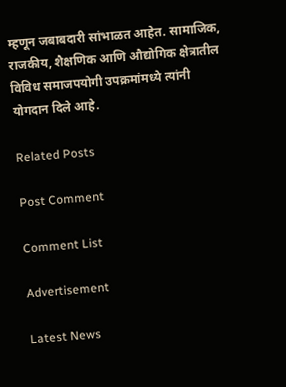म्हणून जबाबदारी सांभाळत आहेत. सामाजिक, राजकीय, शैक्षणिक आणि औद्योगिक क्षेत्रातील विविध समाजपयोगी उपक्रमांमध्ये त्यांनी योगदान दिले आहे.

Related Posts

Post Comment

Comment List

Advertisement

Latest News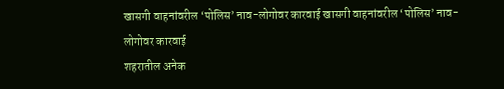खासगी वाहनांवरील ‘पोलिस’ नाव-लोगोवर कारवाई खासगी वाहनांवरील ‘पोलिस’ नाव-लोगोवर कारवाई
शहरातील अनेक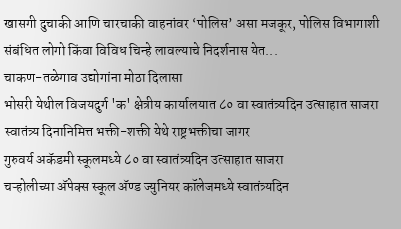खासगी दुचाकी आणि चारचाकी वाहनांवर ‘पोलिस’ असा मजकूर, पोलिस विभागाशी संबंधित लोगो किंवा विविध चिन्हे लावल्याचे निदर्शनास येत...
चाकण-तळेगाव उद्योगांना मोठा दिलासा
भोसरी येथील विजयदुर्ग 'क' क्षेत्रीय कार्यालयात ८० वा स्वातंत्र्यदिन उत्साहात साजरा
स्वातंत्र्य दिनानिमित्त भक्ती-शक्ती येथे राष्ट्रभक्तीचा जागर
गुरुवर्य अकॅडमी स्कूलमध्ये ८० वा स्वातंत्र्यदिन उत्साहात साजरा
चऱ्होलीच्या अ‍ॅपेक्स स्कूल अ‍ॅण्ड ज्युनियर कॉलेजमध्ये स्वातंत्र्यदिन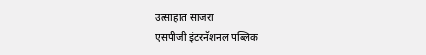उत्साहात साजरा
एसपीजी इंटरनॅशनल पब्लिक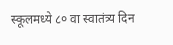स्कूलमध्ये ८० वा स्वातंत्र्य दिन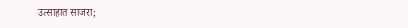उत्साहात साजरा;